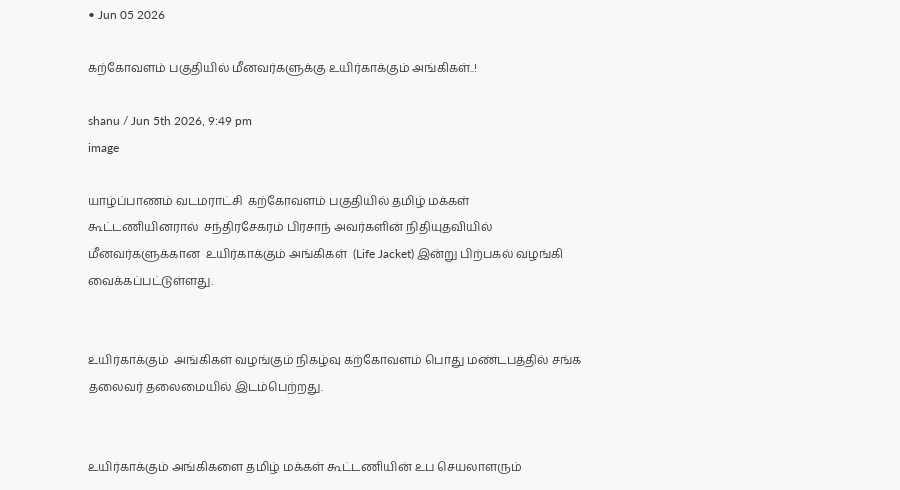• Jun 05 2026

கற்கோவளம் பகுதியில் மீனவர்களுக்கு உயிர்காக்கும் அங்கிகள்..!

shanu / Jun 5th 2026, 9:49 pm
image

யாழ்ப்பாணம் வடமராட்சி  கற்கோவளம் பகுதியில் தமிழ் மக்கள் கூட்டணியினரால்  சந்திரசேகரம் பிரசாந் அவர்களின் நிதியுதவியில் மீனவர்களுக்கான  உயிர்காக்கும் அங்கிகள்  (Life Jacket) இன்று பிற்பகல் வழங்கி வைக்கப்பட்டுள்ளது.


உயிர்காக்கும்  அங்கிகள் வழங்கும் நிகழ்வு கற்கோவளம் பொது மண்டபத்தில் சங்க தலைவர் தலைமையில் இடம்பெற்றது.


உயிர்காக்கும் அங்கிகளை தமிழ் மக்கள் கூட்டணியின் உப செயலாளரும்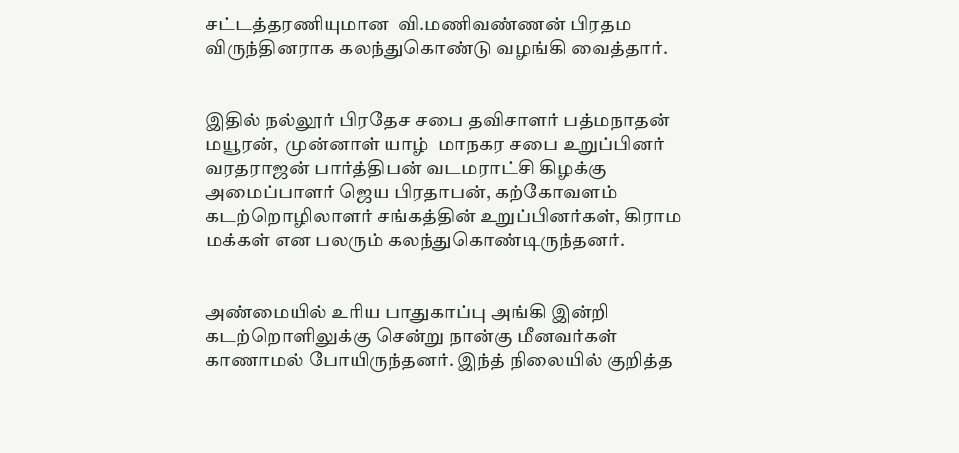சட்டத்தரணியுமான  வி.மணிவண்ணன் பிரதம விருந்தினராக கலந்துகொண்டு வழங்கி வைத்தார்.


இதில் நல்லூர் பிரதேச சபை தவிசாளர் பத்மநாதன் மயூரன்,  முன்னாள் யாழ்  மாநகர சபை உறுப்பினர் வரதராஜன் பார்த்திபன் வடமராட்சி கிழக்கு அமைப்பாளர் ஜெய பிரதாபன், கற்கோவளம் கடற்றொழிலாளர் சங்கத்தின் உறுப்பினர்கள், கிராம மக்கள் என பலரும் கலந்துகொண்டிருந்தனர்.


அண்மையில் உரிய பாதுகாப்பு அங்கி இன்றி கடற்றொளிலுக்கு சென்று நான்கு மீனவர்கள் காணாமல் போயிருந்தனர். இந்த் நிலையில் குறித்த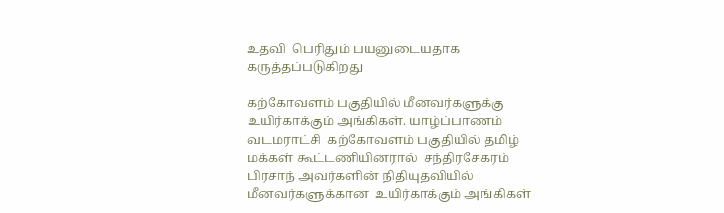உதவி  பெரிதும் பயனுடையதாக கருத்தப்படுகிறது

கற்கோவளம் பகுதியில் மீனவர்களுக்கு உயிர்காக்கும் அங்கிகள். யாழ்ப்பாணம் வடமராட்சி  கற்கோவளம் பகுதியில் தமிழ் மக்கள் கூட்டணியினரால்  சந்திரசேகரம் பிரசாந் அவர்களின் நிதியுதவியில் மீனவர்களுக்கான  உயிர்காக்கும் அங்கிகள்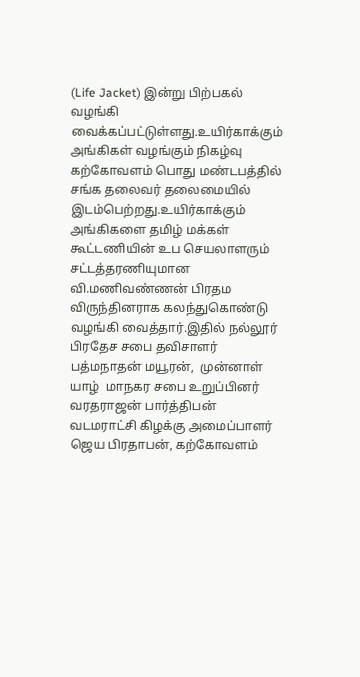(Life Jacket) இன்று பிற்பகல் வழங்கி வைக்கப்பட்டுள்ளது.உயிர்காக்கும்  அங்கிகள் வழங்கும் நிகழ்வு கற்கோவளம் பொது மண்டபத்தில் சங்க தலைவர் தலைமையில் இடம்பெற்றது.உயிர்காக்கும் அங்கிகளை தமிழ் மக்கள் கூட்டணியின் உப செயலாளரும் சட்டத்தரணியுமான  வி.மணிவண்ணன் பிரதம விருந்தினராக கலந்துகொண்டு வழங்கி வைத்தார்.இதில் நல்லூர் பிரதேச சபை தவிசாளர் பத்மநாதன் மயூரன்,  முன்னாள் யாழ்  மாநகர சபை உறுப்பினர் வரதராஜன் பார்த்திபன் வடமராட்சி கிழக்கு அமைப்பாளர் ஜெய பிரதாபன், கற்கோவளம்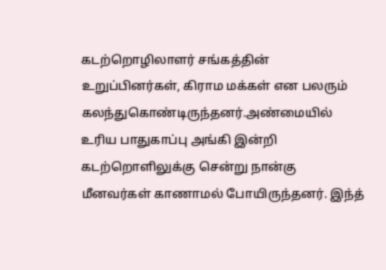கடற்றொழிலாளர் சங்கத்தின் உறுப்பினர்கள், கிராம மக்கள் என பலரும் கலந்துகொண்டிருந்தனர்.அண்மையில் உரிய பாதுகாப்பு அங்கி இன்றி கடற்றொளிலுக்கு சென்று நான்கு மீனவர்கள் காணாமல் போயிருந்தனர். இந்த்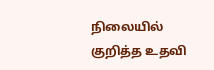நிலையில் குறித்த உதவி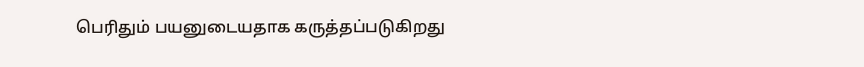பெரிதும் பயனுடையதாக கருத்தப்படுகிறது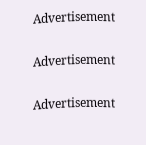Advertisement

Advertisement

Advertisement